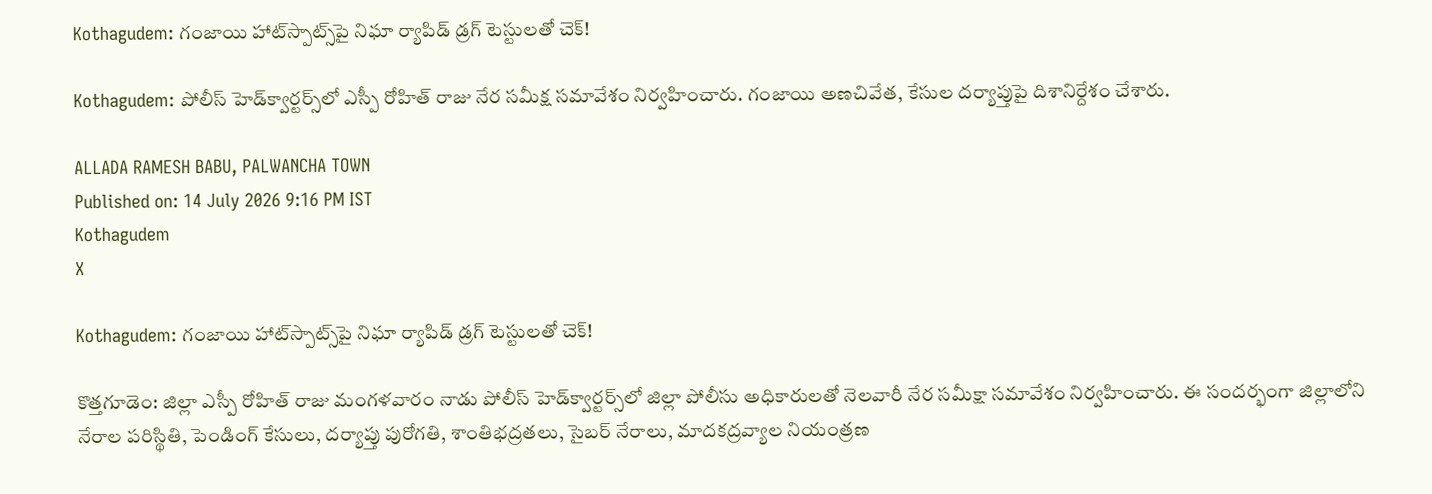Kothagudem: గంజాయి హాట్‌స్పాట్స్‌పై నిఘా ర్యాపిడ్ డ్రగ్ టెస్టులతో చెక్!

Kothagudem: పోలీస్ హెడ్‌క్వార్టర్స్‌లో ఎస్పీ రోహిత్ రాజు నేర సమీక్ష సమావేశం నిర్వహించారు. గంజాయి అణచివేత, కేసుల దర్యాప్తుపై దిశానిర్దేశం చేశారు.

ALLADA RAMESH BABU, PALWANCHA TOWN
Published on: 14 July 2026 9:16 PM IST
Kothagudem
X

Kothagudem: గంజాయి హాట్‌స్పాట్స్‌పై నిఘా ర్యాపిడ్ డ్రగ్ టెస్టులతో చెక్!

కొత్తగూడెం: జిల్లా ఎస్పీ రోహిత్ రాజు మంగళవారం నాడు పోలీస్ హెడ్‌క్వార్టర్స్‌లో జిల్లా పోలీసు అధికారులతో నెలవారీ నేర సమీక్షా సమావేశం నిర్వహించారు. ఈ సందర్భంగా జిల్లాలోని నేరాల పరిస్థితి, పెండింగ్ కేసులు, దర్యాప్తు పురోగతి, శాంతిభద్రతలు, సైబర్ నేరాలు, మాదకద్రవ్యాల నియంత్రణ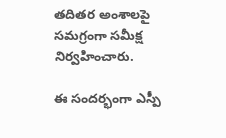తదితర అంశాలపై సమగ్రంగా సమీక్ష నిర్వహించారు.

ఈ సందర్భంగా ఎస్పీ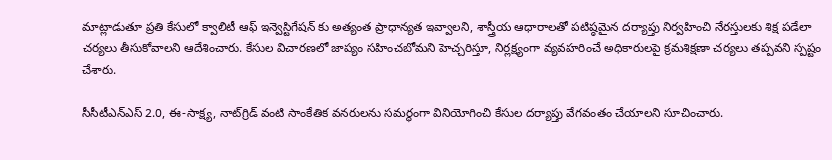మాట్లాడుతూ ప్రతి కేసులో క్వాలిటీ ఆఫ్ ఇన్వెస్టిగేషన్ కు అత్యంత ప్రాధాన్యత ఇవ్వాలని, శాస్త్రీయ ఆధారాలతో పటిష్ఠమైన దర్యాప్తు నిర్వహించి నేరస్తులకు శిక్ష పడేలా చర్యలు తీసుకోవాలని ఆదేశించారు. కేసుల విచారణలో జాప్యం సహించబోమని హెచ్చరిస్తూ, నిర్లక్ష్యంగా వ్యవహరించే అధికారులపై క్రమశిక్షణా చర్యలు తప్పవని స్పష్టం చేశారు.

సీసీటీఎన్ఎస్ 2.0, ఈ-సాక్ష్య, నాట్‌గ్రిడ్ వంటి సాంకేతిక వనరులను సమర్థంగా వినియోగించి కేసుల దర్యాప్తు వేగవంతం చేయాలని సూచించారు.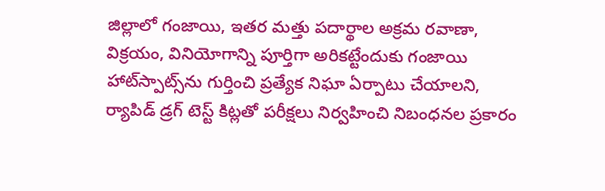జిల్లాలో గంజాయి, ఇతర మత్తు పదార్థాల అక్రమ రవాణా, విక్రయం, వినియోగాన్ని పూర్తిగా అరికట్టేందుకు గంజాయి హాట్‌స్పాట్స్‌ను గుర్తించి ప్రత్యేక నిఘా ఏర్పాటు చేయాలని, ర్యాపిడ్ డ్రగ్ టెస్ట్ కిట్లతో పరీక్షలు నిర్వహించి నిబంధనల ప్రకారం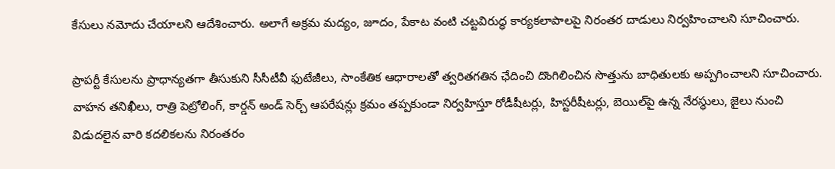కేసులు నమోదు చేయాలని ఆదేశించారు. అలాగే అక్రమ మద్యం, జూదం, పేకాట వంటి చట్టవిరుద్ధ కార్యకలాపాలపై నిరంతర దాడులు నిర్వహించాలని సూచించారు.

ప్రాపర్టీ కేసులను ప్రాధాన్యతగా తీసుకుని సీసీటీవీ ఫుటేజీలు, సాంకేతిక ఆధారాలతో త్వరితగతిన ఛేదించి దొంగిలించిన సొత్తును బాధితులకు అప్పగించాలని సూచించారు. వాహన తనిఖీలు, రాత్రి పెట్రోలింగ్, కార్డన్ అండ్ సెర్చ్ ఆపరేషన్లు క్రమం తప్పకుండా నిర్వహిస్తూ రోడీషీటర్లు, హిస్టరీషీటర్లు, బెయిల్‌పై ఉన్న నేరస్థులు, జైలు నుంచి విడుదలైన వారి కదలికలను నిరంతరం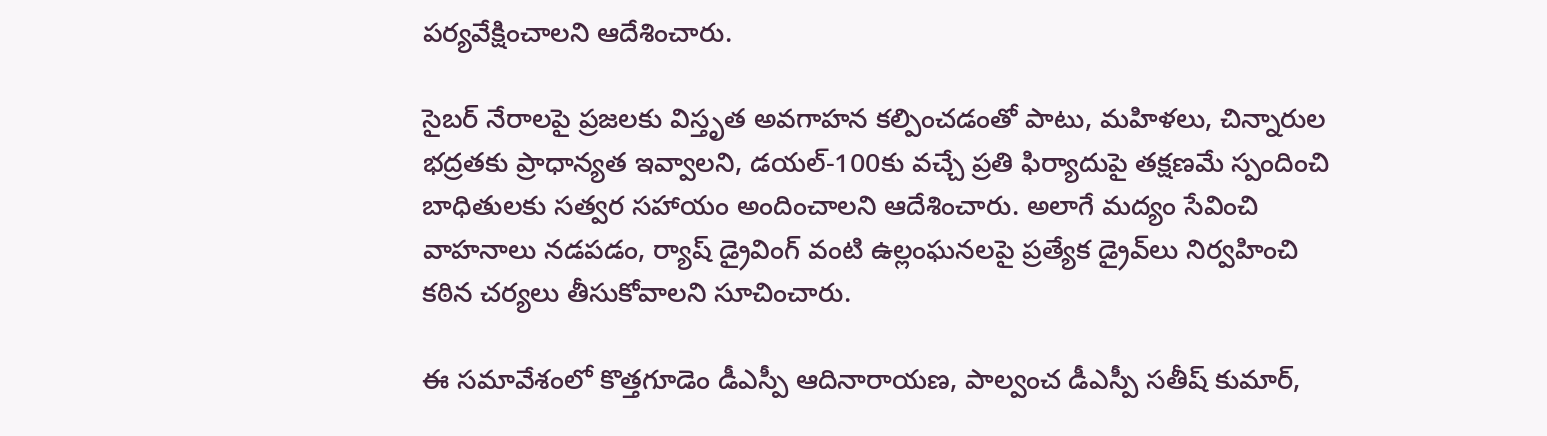పర్యవేక్షించాలని ఆదేశించారు.

సైబర్ నేరాలపై ప్రజలకు విస్తృత అవగాహన కల్పించడంతో పాటు, మహిళలు, చిన్నారుల భద్రతకు ప్రాధాన్యత ఇవ్వాలని, డయల్-100కు వచ్చే ప్రతి ఫిర్యాదుపై తక్షణమే స్పందించి బాధితులకు సత్వర సహాయం అందించాలని ఆదేశించారు. అలాగే మద్యం సేవించి వాహనాలు నడపడం, ర్యాష్ డ్రైవింగ్ వంటి ఉల్లంఘనలపై ప్రత్యేక డ్రైవ్‌లు నిర్వహించి కఠిన చర్యలు తీసుకోవాలని సూచించారు.

ఈ సమావేశంలో కొత్తగూడెం డీఎస్పీ ఆదినారాయణ, పాల్వంచ డీఎస్పీ సతీష్ కుమార్,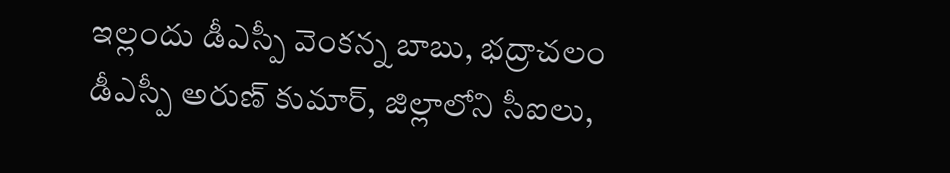ఇల్లందు డీఎస్పీ వెంకన్న బాబు, భద్రాచలం డీఎస్పీ అరుణ్ కుమార్, జిల్లాలోని సీఐలు,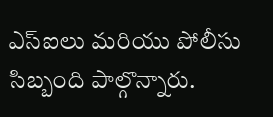ఎస్‌ఐలు మరియు పోలీసు సిబ్బంది పాల్గొన్నారు.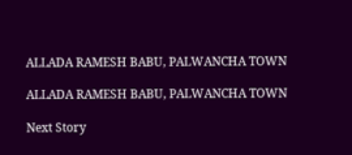ALLADA RAMESH BABU, PALWANCHA TOWN

ALLADA RAMESH BABU, PALWANCHA TOWN

Next Story